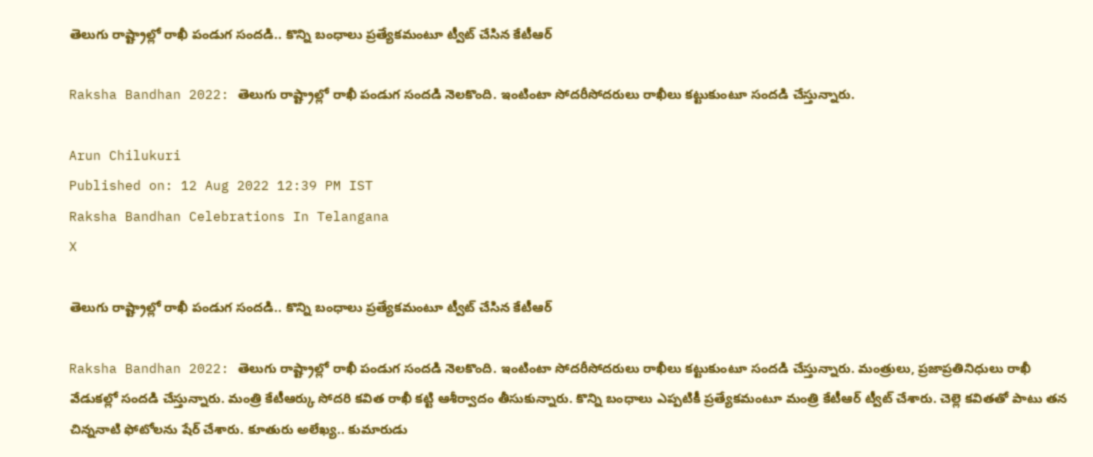తెలుగు రాష్ట్రాల్లో రాఖీ పండుగ సందడి.. కొన్ని బంధాలు ప్రత్యేకమంటూ ట్వీట్ చేసిన కేటీఆర్

Raksha Bandhan 2022: తెలుగు రాష్ట్రాల్లో రాఖీ పండుగ సందడి నెలకొంది. ఇంటింటా సోదరీసోదరులు రాఖీలు కట్టుకుంటూ సందడి చేస్తున్నారు.

Arun Chilukuri
Published on: 12 Aug 2022 12:39 PM IST
Raksha Bandhan Celebrations In Telangana
X

తెలుగు రాష్ట్రాల్లో రాఖీ పండుగ సందడి.. కొన్ని బంధాలు ప్రత్యేకమంటూ ట్వీట్ చేసిన కేటీఆర్

Raksha Bandhan 2022: తెలుగు రాష్ట్రాల్లో రాఖీ పండుగ సందడి నెలకొంది. ఇంటింటా సోదరీసోదరులు రాఖీలు కట్టుకుంటూ సందడి చేస్తున్నారు. మంత్రులు, ప్రజాప్రతినిధులు రాఖీ వేడుకల్లో సందడి చేస్తున్నారు. మంత్రి కేటీఆర్కు సోదరి కవిత రాఖీ కట్టి ఆశీర్వాదం తీసుకున్నారు. కొన్ని బంధాలు ఎప్పటికీ ప్రత్యేకమంటూ మంత్రి కేటీఆర్ ట్వీట్ చేశారు. చెల్లె కవితతో పాటు తన చిన్ననాటి ఫోటోలను షేర్ చేశారు. కూతురు అలేఖ్య.. కుమారుడు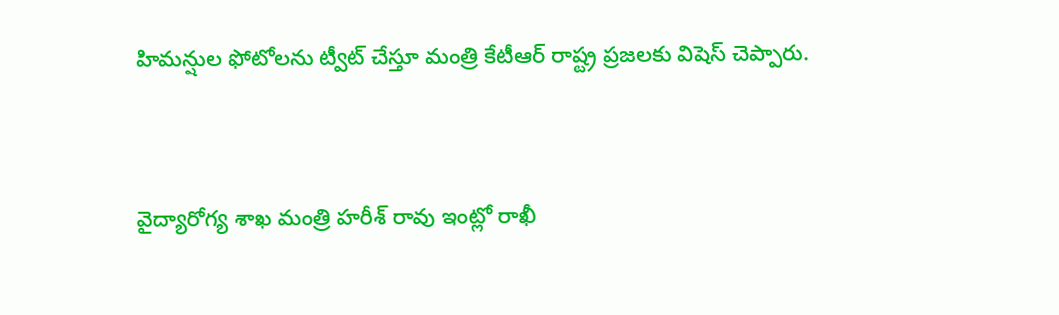హిమన్షుల ఫోటోలను ట్వీట్ చేస్తూ మంత్రి కేటీఆర్ రాష్ట్ర ప్రజలకు విషెస్ చెప్పారు.



వైద్యారోగ్య శాఖ మంత్రి హరీశ్ రావు ఇంట్లో రాఖీ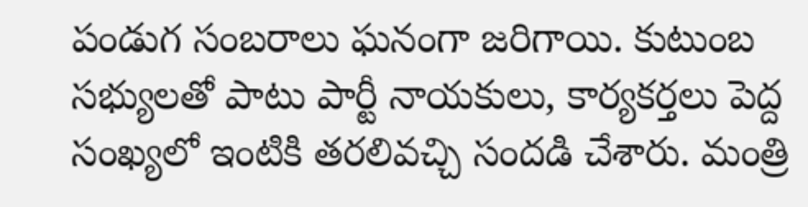పండుగ సంబరాలు ఘనంగా జరిగాయి. కుటుంబ సభ్యులతో పాటు పార్టీ నాయకులు, కార్యకర్తలు పెద్ద సంఖ్యలో ఇంటికి తరలివచ్చి సందడి చేశారు. మంత్రి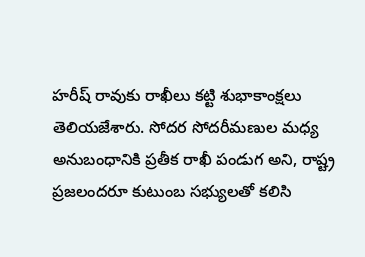హరీష్ రావుకు రాఖీలు కట్టి శుభాకాంక్షలు తెలియజేశారు. సోదర సోదరీమణుల మధ్య అనుబంధానికి ప్రతీక రాఖీ పండుగ అని, రాష్ట్ర ప్రజలందరూ కుటుంబ సభ్యులతో కలిసి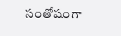సంతోషంగా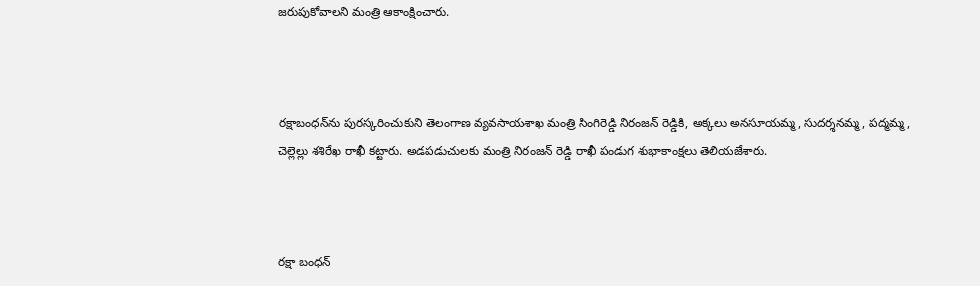జరుపుకోవాలని మంత్రి ఆకాంక్షించారు.



రక్షాబంధన్‌ను పురస్కరించుకుని తెలంగాణ వ్యవసాయశాఖ మంత్రి సింగిరెడ్డి నిరంజన్ రెడ్డికి, అక్కలు అనసూయమ్మ, సుదర్శనమ్మ, పద్మమ్మ, చెల్లెల్లు శశిరేఖ రాఖీ కట్టారు. అడపడుచులకు మంత్రి నిరంజన్ రెడ్డి రాఖీ పండుగ శుభాకాంక్షలు తెలియజేశారు.



రక్షా బంధన్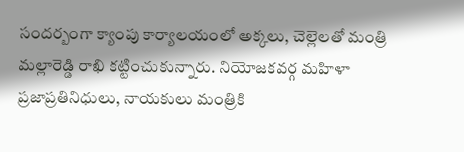సందర్బంగా క్యాంపు కార్యాలయంలో అక్కలు, చెల్లెలతో మంత్రి మల్లారెడ్డి రాఖి కట్టించుకున్నారు. నియోజకవర్గ మహిళా ప్రజాప్రతినిధులు, నాయకులు మంత్రికి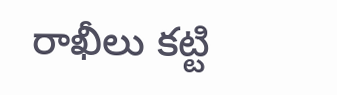రాఖీలు కట్టి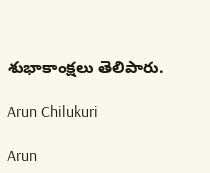శుభాకాంక్షలు తెలిపారు.

Arun Chilukuri

Arun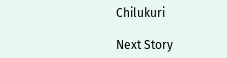Chilukuri

Next Story